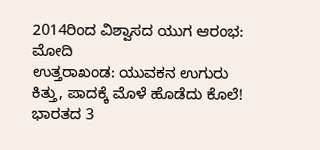2014ರಿಂದ ವಿಶ್ವಾಸದ ಯುಗ ಆರಂಭ: ಮೋದಿ
ಉತ್ತರಾಖಂಡ: ಯುವಕನ ಉಗುರು ಕಿತ್ತು, ಪಾದಕ್ಕೆ ಮೊಳೆ ಹೊಡೆದು ಕೊಲೆ!
ಭಾರತದ 3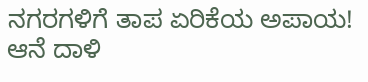ನಗರಗಳಿಗೆ ತಾಪ ಏರಿಕೆಯ ಅಪಾಯ!
ಆನೆ ದಾಳಿ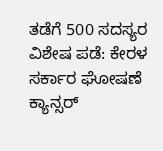ತಡೆಗೆ 500 ಸದಸ್ಯರ ವಿಶೇಷ ಪಡೆ: ಕೇರಳ ಸರ್ಕಾರ ಘೋಷಣೆ
ಕ್ಯಾನ್ಸರ್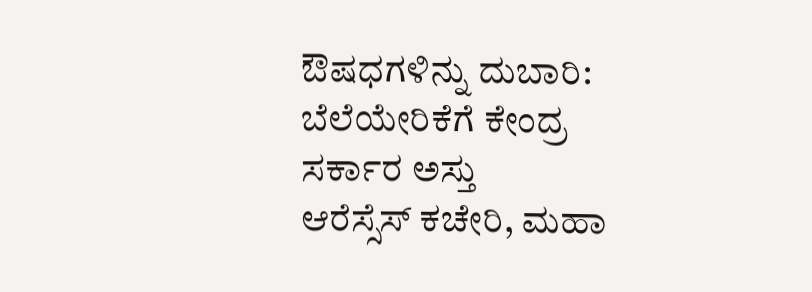ಔಷಧಗಳಿನ್ನು ದುಬಾರಿ: ಬೆಲೆಯೇರಿಕೆಗೆ ಕೇಂದ್ರ ಸರ್ಕಾರ ಅಸ್ತು
ಆರೆಸ್ಸೆಸ್ ಕಚೇರಿ, ಮಹಾ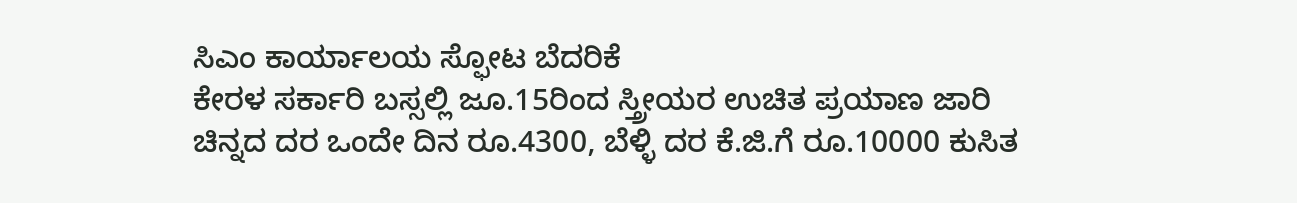ಸಿಎಂ ಕಾರ್ಯಾಲಯ ಸ್ಫೋಟ ಬೆದರಿಕೆ
ಕೇರಳ ಸರ್ಕಾರಿ ಬಸ್ಸಲ್ಲಿ ಜೂ.15ರಿಂದ ಸ್ತ್ರೀಯರ ಉಚಿತ ಪ್ರಯಾಣ ಜಾರಿ
ಚಿನ್ನದ ದರ ಒಂದೇ ದಿನ ರೂ.4300, ಬೆಳ್ಳಿ ದರ ಕೆ.ಜಿ.ಗೆ ರೂ.10000 ಕುಸಿತ